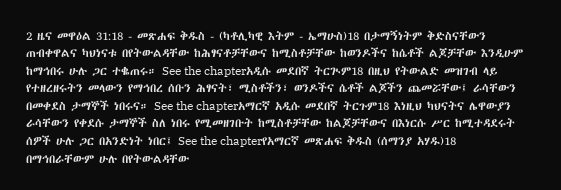2 ዜና መዋዕል 31:18 - መጽሐፍ ቅዱስ - (ካቶሊካዊ እትም - ኤማሁስ)18 በታማኝነትም ቅድስናቸውን ጠብቀዋልና ካህነናቱ በየትውልዳቸው ከሕፃናቶቻቸውና ከሚስቶቻቸው ከወንዶችና ከሴቶች ልጆቻቸው እንዲሁም ከማኅበሩ ሁሉ ጋር ተቈጠሩ። See the chapterአዲሱ መደበኛ ትርጒም18 በዚህ የትውልድ መዝገብ ላይ የተዘረዘሩትን መላውን የማኅበረ ሰቡን ሕፃናት፣ ሚስቶችን፣ ወንዶችና ሴቶች ልጆችን ጨመሯቸው፤ ራሳቸውን በመቀደስ ታማኞች ነበሩና። See the chapterአማርኛ አዲሱ መደበኛ ትርጉም18 እነዚህ ካህናትና ሌዋውያን ራሳቸውን የቀደሱ ታማኞች ስለ ነበሩ የሚመዘገቡት ከሚስቶቻቸው ከልጆቻቸውና በእነርሱ ሥር ከሚተዳደሩት ሰዎች ሁሉ ጋር በአንድነት ነበር፤ See the chapterየአማርኛ መጽሐፍ ቅዱስ (ሰማንያ አሃዱ)18 በማኅበራቸውም ሁሉ በየትውልዳቸው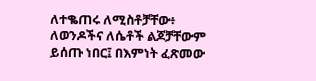ለተቈጠሩ ለሚስቶቻቸው፥ ለወንዶችና ለሴቶች ልጆቻቸውም ይሰጡ ነበር፤ በእምነት ፈጽመው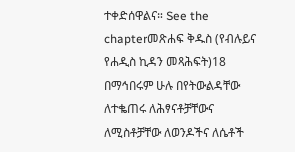ተቀድሰዋልና። See the chapterመጽሐፍ ቅዱስ (የብሉይና የሐዲስ ኪዳን መጻሕፍት)18 በማኅበሩም ሁሉ በየትውልዳቸው ለተቈጠሩ ለሕፃናቶቻቸውና ለሚስቶቻቸው ለወንዶችና ለሴቶች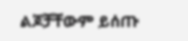ልጆቻቸውም ይሰጡ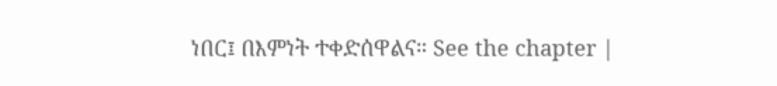ነበር፤ በእምነት ተቀድሰዋልና። See the chapter |